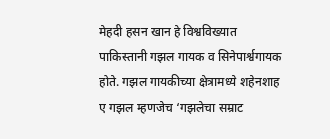मेहदी हसन खान हे विश्वविख्यात पाकिस्तानी गझल गायक व सिनेपार्श्वगायक होते. गझल गायकीच्या क्षेत्रामध्ये शहेनशाह ए गझल म्हणजेच ‘गझलेचा सम्राट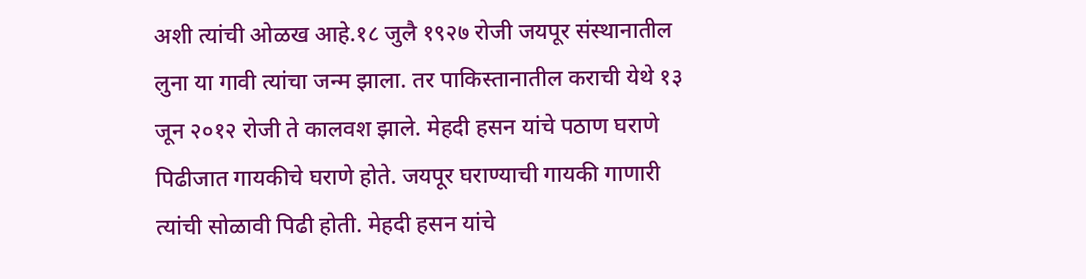अशी त्यांची ओळख आहे.१८ जुलै १९२७ रोजी जयपूर संस्थानातील लुना या गावी त्यांचा जन्म झाला. तर पाकिस्तानातील कराची येथे १३ जून २०१२ रोजी ते कालवश झाले. मेहदी हसन यांचे पठाण घराणे पिढीजात गायकीचे घराणे होते. जयपूर घराण्याची गायकी गाणारी त्यांची सोळावी पिढी होती. मेहदी हसन यांचे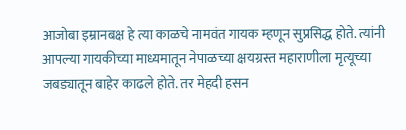आजोबा इम्रानबक्ष हे त्या काळचे नामवंत गायक म्हणून सुप्रसिद्ध होते. त्यांनी आपल्या गायकीच्या माध्यमातून नेपाळच्या क्षयग्रस्त महाराणीला मृत्यूच्या जबड्यातून बाहेर काढले होते. तर मेहदी हसन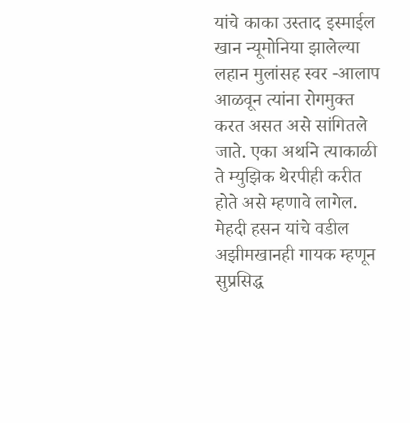यांचे काका उस्ताद इस्माईल खान न्यूमोनिया झालेल्या लहान मुलांसह स्वर -आलाप आळवून त्यांना रोगमुक्त करत असत असे सांगितले जाते. एका अर्थाने त्याकाळी ते म्युझिक थेरपीही करीत होते असे म्हणावे लागेल. मेहदी हसन यांचे वडील अझीमखानही गायक म्हणून सुप्रसिद्ध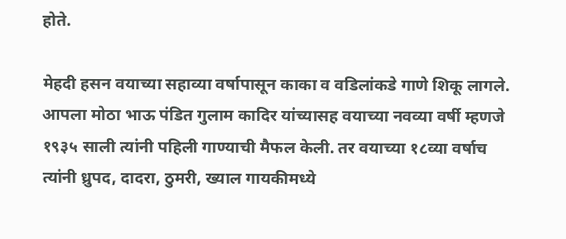होते.

मेहदी हसन वयाच्या सहाव्या वर्षापासून काका व वडिलांकडे गाणे शिकू लागले. आपला मोठा भाऊ पंडित गुलाम कादिर यांच्यासह वयाच्या नवव्या वर्षी म्हणजे १९३५ साली त्यांनी पहिली गाण्याची मैफल केली. तर वयाच्या १८व्या वर्षाच त्यांनी ध्रुपद, दादरा, ठुमरी, ख्याल गायकीमध्ये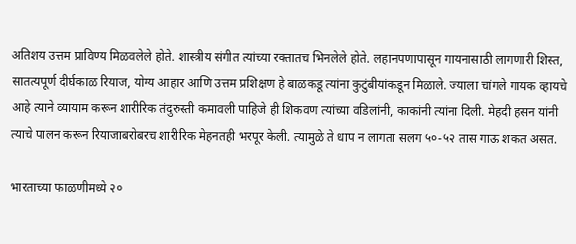अतिशय उत्तम प्राविण्य मिळवलेले होते. शास्त्रीय संगीत त्यांच्या रक्तातच भिनलेले होते. लहानपणापासून गायनासाठी लागणारी शिस्त, सातत्यपूर्ण दीर्घकाळ रियाज, योग्य आहार आणि उत्तम प्रशिक्षण हे बाळकडू त्यांना कुटुंबीयांकडून मिळाले. ज्याला चांगले गायक व्हायचे आहे त्याने व्यायाम करून शारीरिक तंदुरुस्ती कमावली पाहिजे ही शिकवण त्यांच्या वडिलांनी, काकांनी त्यांना दिली. मेहदी हसन यांनी त्याचे पालन करून रियाजाबरोबरच शारीरिक मेहनतही भरपूर केली. त्यामुळे ते धाप न लागता सलग ५०-५२ तास गाऊ शकत असत.

भारताच्या फाळणीमध्ये २०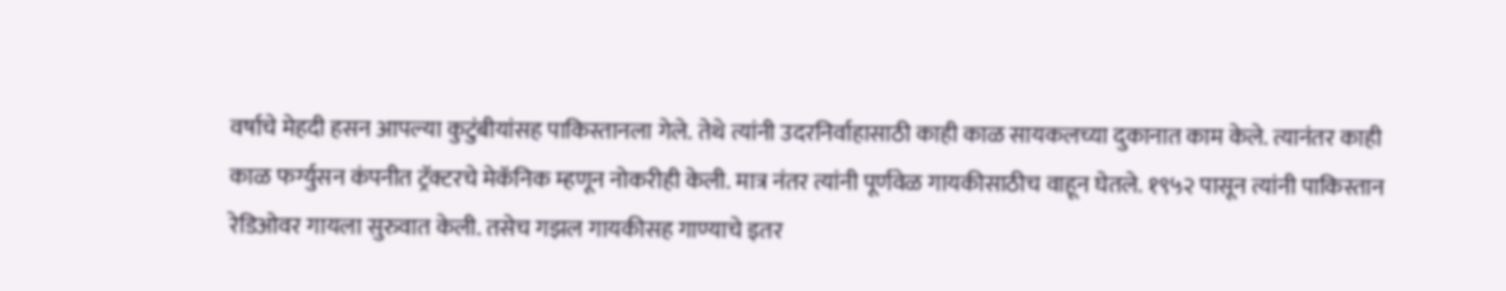वर्षाचे मेहदी हसन आपल्या कुटुंबीयांसह पाकिस्तानला गेले. तेथे त्यांनी उदरनिर्वाहासाठी काही काळ सायकलच्या दुकानात काम केले. त्यानंतर काही काळ फर्ग्युसन कंपनीत ट्रॅक्टरचे मेकॅनिक म्हणून नोकरीही केली. मात्र नंतर त्यांनी पूर्णवेळ गायकीसाठीच वाहून घेतले. १९५२ पासून त्यांनी पाकिस्तान रेडिओवर गायला सुरुवात केली. तसेच गझल गायकीसह गाण्याचे इतर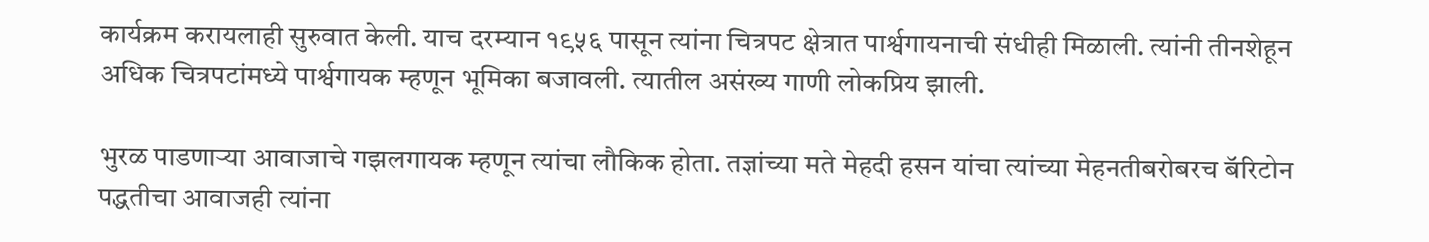कार्यक्रम करायलाही सुरुवात केली. याच दरम्यान १९५६ पासून त्यांना चित्रपट क्षेत्रात पार्श्वगायनाची संधीही मिळाली. त्यांनी तीनशेहून अधिक चित्रपटांमध्ये पार्श्वगायक म्हणून भूमिका बजावली. त्यातील असंख्य गाणी लोकप्रिय झाली.

भुरळ पाडणाऱ्या आवाजाचे गझलगायक म्हणून त्यांचा लौकिक होता. तज्ञांच्या मते मेहदी हसन यांचा त्यांच्या मेहनतीबरोबरच बॅरिटोन पद्धतीचा आवाजही त्यांना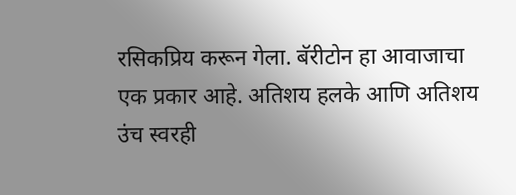रसिकप्रिय करून गेला. बॅरीटोन हा आवाजाचा एक प्रकार आहे. अतिशय हलके आणि अतिशय उंच स्वरही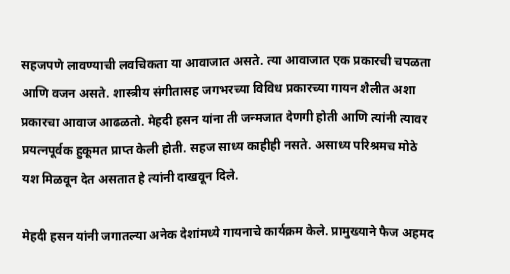सहजपणे लावण्याची लवचिकता या आवाजात असते. त्या आवाजात एक प्रकारची चपळता आणि वजन असते. शास्त्रीय संगीतासह जगभरच्या विविध प्रकारच्या गायन शैलीत अशा प्रकारचा आवाज आढळतो. मेहदी हसन यांना ती जन्मजात देणगी होती आणि त्यांनी त्यावर प्रयत्नपूर्वक हुकूमत प्राप्त केली होती. सहज साध्य काहीही नसते. असाध्य परिश्रमच मोठे यश मिळवून देत असतात हे त्यांनी दाखवून दिले.

मेहदी हसन यांनी जगातल्या अनेक देशांमध्ये गायनाचे कार्यक्रम केले. प्रामुख्याने फैज अहमद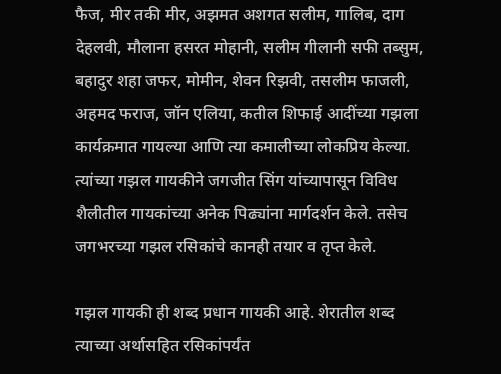फैज, मीर तकी मीर, अझमत अशगत सलीम, गालिब, दाग देहलवी, मौलाना हसरत मोहानी, सलीम गीलानी सफी तब्सुम, बहादुर शहा जफर, मोमीन, शेवन रिझवी, तसलीम फाजली, अहमद फराज, जॉन एलिया, कतील शिफाई आदींच्या गझला कार्यक्रमात गायल्या आणि त्या कमालीच्या लोकप्रिय केल्या. त्यांच्या गझल गायकीने जगजीत सिंग यांच्यापासून विविध शैलीतील गायकांच्या अनेक पिढ्यांना मार्गदर्शन केले. तसेच जगभरच्या गझल रसिकांचे कानही तयार व तृप्त केले.

गझल गायकी ही शब्द प्रधान गायकी आहे. शेरातील शब्द त्याच्या अर्थासहित रसिकांपर्यंत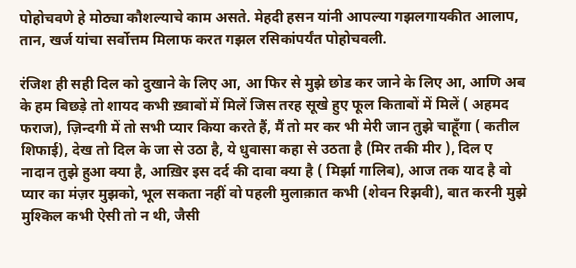पोहोचवणे हे मोठ्या कौशल्याचे काम असते. मेहदी हसन यांनी आपल्या गझलगायकीत आलाप, तान, खर्ज यांचा सर्वोत्तम मिलाफ करत गझल रसिकांपर्यंत पोहोचवली.

रंजिश ही सही दिल को दुखाने के लिए आ, आ फिर से मुझे छोड कर जाने के लिए आ, आणि अब के हम बिछड़े तो शायद कभी ख़्वाबों में मिलें जिस तरह सूखे हुए फूल किताबों में मिलें ( अहमद फराज), ज़िन्दगी में तो सभी प्यार किया करते हैं, मैं तो मर कर भी मेरी जान तुझे चाहूँगा ( कतील शिफाई), देख तो दिल के जा से उठा है, ये धुवासा कहा से उठता है (मिर तकी मीर ), दिल ए नादान तुझे हुआ क्या है, आख़िर इस दर्द की दावा क्या है ( मिर्झा गालिब), आज तक याद है वो प्यार का मंज़र मुझको, भूल सकता नहीं वो पहली मुलाक़ात कभी (शेवन रिझवी), बात करनी मुझे मुश्किल कभी ऐसी तो न थी, जैसी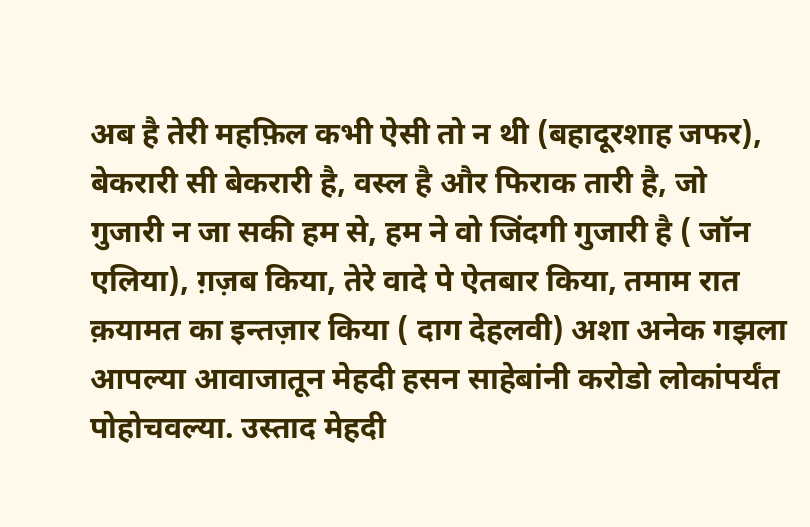अब है तेरी महफ़िल कभी ऐसी तो न थी (बहादूरशाह जफर), बेकरारी सी बेकरारी है, वस्ल है और फिराक तारी है, जो गुजारी न जा सकी हम से, हम ने वो जिंदगी गुजारी है ( जॉन एलिया), ग़ज़ब किया, तेरे वादे पे ऐतबार किया, तमाम रात क़यामत का इन्तज़ार किया ( दाग देहलवी) अशा अनेक गझला आपल्या आवाजातून मेहदी हसन साहेबांनी करोडो लोकांपर्यंत पोहोचवल्या. उस्ताद मेहदी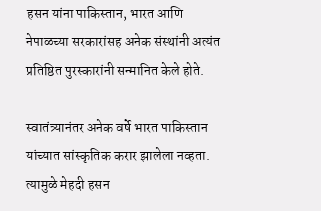हसन यांना पाकिस्तान, भारत आणि नेपाळच्या सरकारांसह अनेक संस्थांनी अत्यंत प्रतिष्ठित पुरस्कारांनी सन्मानित केले होते.

स्वातंत्र्यानंतर अनेक वर्षे भारत पाकिस्तान यांच्यात सांस्कृतिक करार झालेला नव्हता. त्यामुळे मेहदी हसन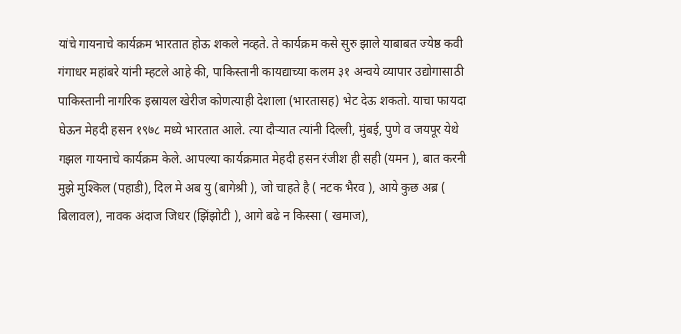यांचे गायनाचे कार्यक्रम भारतात होऊ शकले नव्हते. ते कार्यक्रम कसे सुरु झाले याबाबत ज्येष्ठ कवी गंगाधर महांबरे यांनी म्हटले आहे की, पाकिस्तानी कायद्याच्या कलम ३१ अन्वये व्यापार उद्योगासाठी पाकिस्तानी नागरिक इस्रायल खेरीज कोणत्याही देशाला (भारतासह) भेट देऊ शकतो. याचा फायदा घेऊन मेहदी हसन १९७८ मध्ये भारतात आले. त्या दौऱ्यात त्यांनी दिल्ली, मुंबई, पुणे व जयपूर येथे गझल गायनाचे कार्यक्रम केले. आपल्या कार्यक्रमात मेहदी हसन रंजीश ही सही (यमन ), बात करनी मुझे मुश्किल (पहाडी), दिल मे अब यु (बागेश्री ), जो चाहते है ( नटक भैरव ), आये कुछ अब्र ( बिलावल), नावक अंदाज जिधर (झिंझोटी ), आगे बढे न किस्सा ( खमाज),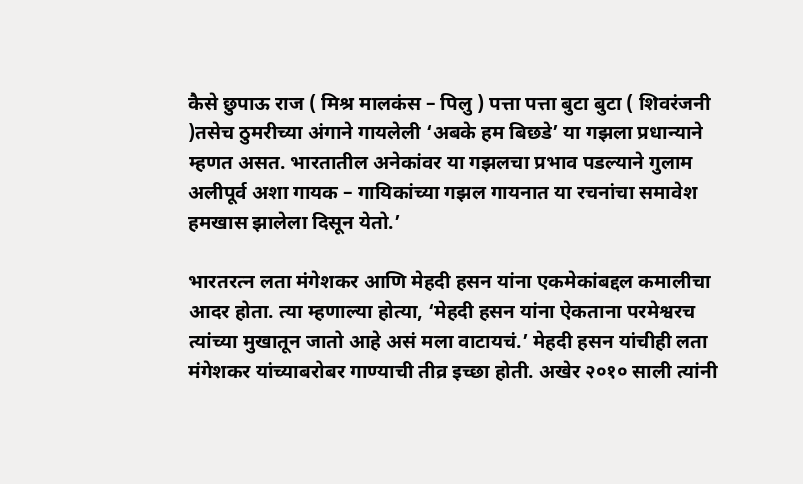कैसे छुपाऊ राज ( मिश्र मालकंस – पिलु ) पत्ता पत्ता बुटा बुटा ( शिवरंजनी )तसेच ठुमरीच्या अंगाने गायलेली ‘अबके हम बिछडे’ या गझला प्रधान्याने म्हणत असत. भारतातील अनेकांवर या गझलचा प्रभाव पडल्याने गुलाम अलीपूर्व अशा गायक – गायिकांच्या गझल गायनात या रचनांचा समावेश हमखास झालेला दिसून येतो.’

भारतरत्न लता मंगेशकर आणि मेहदी हसन यांना एकमेकांबद्दल कमालीचा आदर होता. त्या म्हणाल्या होत्या, ‘मेहदी हसन यांना ऐकताना परमेश्वरच त्यांच्या मुखातून जातो आहे असं मला वाटायचं.’ मेहदी हसन यांचीही लता मंगेशकर यांच्याबरोबर गाण्याची तीव्र इच्छा होती. अखेर २०१० साली त्यांनी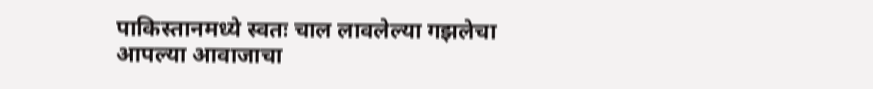पाकिस्तानमध्ये स्वतः चाल लावलेल्या गझलेचा आपल्या आवाजाचा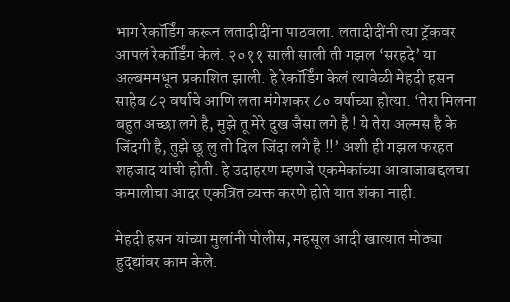भाग रेकॉर्डिंग करून लतादीदींना पाठवला. लतादीदींनी त्या ट्रॅकवर आपलं रेकॉर्डिंग केलं. २०११ साली साली ती गझल ‘सरहदे’ या अल्बममधून प्रकाशित झाली. हे रेकॉर्डिंग केलं त्यावेळी मेहदी हसन साहेब ८२ वर्षाचे आणि लता मंगेशकर ८० वर्षाच्या होत्या. ‘तेरा मिलना बहुत अच्छा लगे है, मुझे तू मेरे दुख जैसा लगे है ! ये तेरा अल्मस है के जिंदगी है, तुझे छू लु तो दिल जिंदा लगे है !!’ अशी ही गझल फरहत शहजाद यांची होती. हे उदाहरण म्हणजे एकमेकांच्या आवाजाबद्दलचा कमालीचा आदर एकत्रित व्यक्त करणे होते यात शंका नाही.

मेहदी हसन यांच्या मुलांनी पोलीस, महसूल आदी खात्यात मोठ्या हुद्द्यांवर काम केले.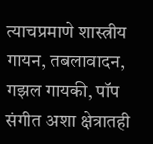त्याचप्रमाणे शास्त्रीय गायन, तबलावादन, गझल गायकी, पॉप संगीत अशा क्षेत्रातही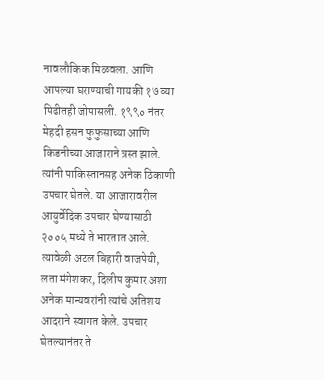नावलौकिक मिळवला. आणि आपल्या घराण्याची गायकी १७ व्या पिढीतही जोपासली. १९९० नंतर मेहदी हसन फुफुसाच्या आणि किडनीच्या आजाराने त्रस्त झाले. त्यांनी पाकिस्तानसह अनेक ठिकाणी उपचार घेतले. या आजारावरील आयुर्वेदिक उपचार घेण्यासाठी २००५ मध्ये ते भारतात आले. त्यावेळी अटल बिहारी वाजपेयी, लता मंगेशकर, दिलीप कुमार अशा अनेक मान्यवरांनी त्यांचे अतिशय आदराने स्वागत केले. उपचार घेतल्यानंतर ते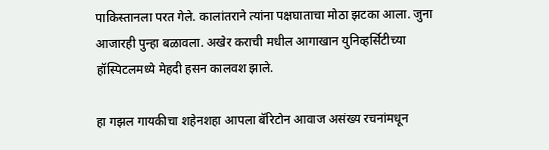पाकिस्तानला परत गेले. कालांतराने त्यांना पक्षघाताचा मोठा झटका आला. जुना आजारही पुन्हा बळावला. अखेर कराची मधील आगाखान युनिव्हर्सिटीच्या हॉस्पिटलमध्ये मेहदी हसन कालवश झाले.

हा गझल गायकीचा शहेनशहा आपला बॅरिटोन आवाज असंख्य रचनांमधून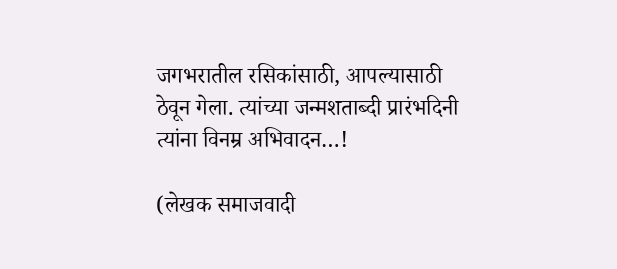जगभरातील रसिकांसाठी, आपल्यासाठी ठेवून गेला. त्यांच्या जन्मशताब्दी प्रारंभदिनी त्यांना विनम्र अभिवादन…!

(लेखक समाजवादी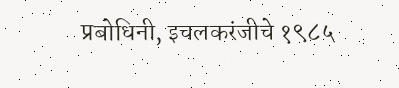प्रबोधिनी, इचलकरंजीचे १९८५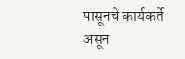पासूनचे कार्यकर्ते असून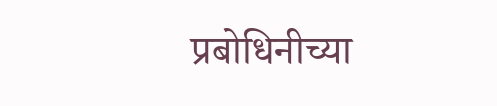प्रबोधिनीच्या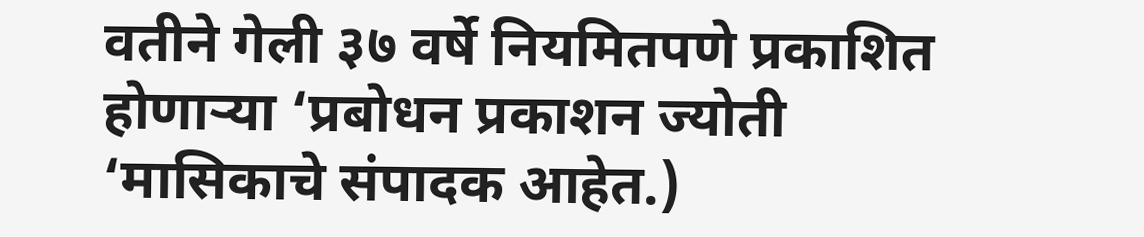वतीने गेली ३७ वर्षे नियमितपणे प्रकाशित होणाऱ्या ‘प्रबोधन प्रकाशन ज्योती ‘मासिकाचे संपादक आहेत.)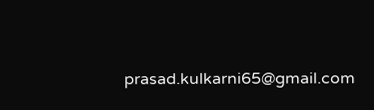prasad.kulkarni65@gmail.com